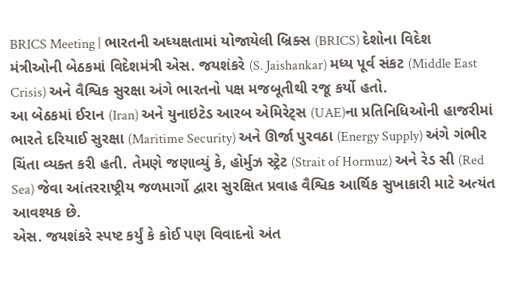BRICS Meeting | ભારતની અધ્યક્ષતામાં યોજાયેલી બ્રિક્સ (BRICS) દેશોના વિદેશ મંત્રીઓની બેઠકમાં વિદેશમંત્રી એસ. જયશંકરે (S. Jaishankar) મધ્ય પૂર્વ સંકટ (Middle East Crisis) અને વૈશ્વિક સુરક્ષા અંગે ભારતનો પક્ષ મજબૂતીથી રજૂ કર્યો હતો.
આ બેઠકમાં ઈરાન (Iran) અને યુનાઇટેડ આરબ એમિરેટ્સ (UAE)ના પ્રતિનિધિઓની હાજરીમાં ભારતે દરિયાઈ સુરક્ષા (Maritime Security) અને ઊર્જા પુરવઠા (Energy Supply) અંગે ગંભીર ચિંતા વ્યક્ત કરી હતી. તેમણે જણાવ્યું કે, હોર્મુઝ સ્ટ્રેટ (Strait of Hormuz) અને રેડ સી (Red Sea) જેવા આંતરરાષ્ટ્રીય જળમાર્ગો દ્વારા સુરક્ષિત પ્રવાહ વૈશ્વિક આર્થિક સુખાકારી માટે અત્યંત આવશ્યક છે.
એસ. જયશંકરે સ્પષ્ટ કર્યું કે કોઈ પણ વિવાદનો અંત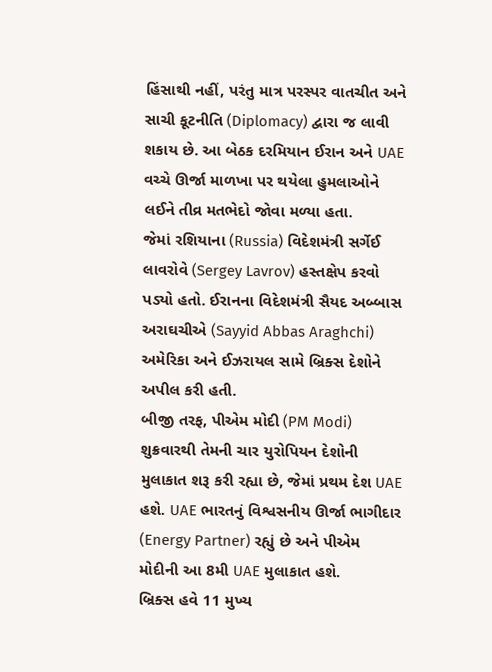હિંસાથી નહીં, પરંતુ માત્ર પરસ્પર વાતચીત અને સાચી કૂટનીતિ (Diplomacy) દ્વારા જ લાવી શકાય છે. આ બેઠક દરમિયાન ઈરાન અને UAE વચ્ચે ઊર્જા માળખા પર થયેલા હુમલાઓને લઈને તીવ્ર મતભેદો જોવા મળ્યા હતા.
જેમાં રશિયાના (Russia) વિદેશમંત્રી સર્ગેઈ લાવરોવે (Sergey Lavrov) હસ્તક્ષેપ કરવો પડ્યો હતો. ઈરાનના વિદેશમંત્રી સૈયદ અબ્બાસ અરાઘચીએ (Sayyid Abbas Araghchi) અમેરિકા અને ઈઝરાયલ સામે બ્રિક્સ દેશોને અપીલ કરી હતી.
બીજી તરફ, પીએમ મોદી (PM Modi) શુક્રવારથી તેમની ચાર યુરોપિયન દેશોની મુલાકાત શરૂ કરી રહ્યા છે, જેમાં પ્રથમ દેશ UAE હશે. UAE ભારતનું વિશ્વસનીય ઊર્જા ભાગીદાર (Energy Partner) રહ્યું છે અને પીએમ મોદીની આ 8મી UAE મુલાકાત હશે.
બ્રિક્સ હવે 11 મુખ્ય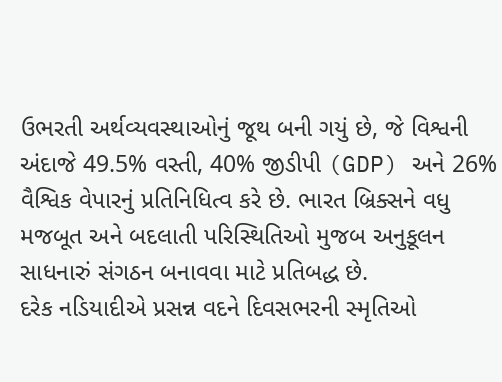ઉભરતી અર્થવ્યવસ્થાઓનું જૂથ બની ગયું છે, જે વિશ્વની અંદાજે 49.5% વસ્તી, 40% જીડીપી (GDP) અને 26% વૈશ્વિક વેપારનું પ્રતિનિધિત્વ કરે છે. ભારત બ્રિક્સને વધુ મજબૂત અને બદલાતી પરિસ્થિતિઓ મુજબ અનુકૂલન સાધનારું સંગઠન બનાવવા માટે પ્રતિબદ્ધ છે.
દરેક નડિયાદીએ પ્રસન્ન વદને દિવસભરની સ્મૃતિઓ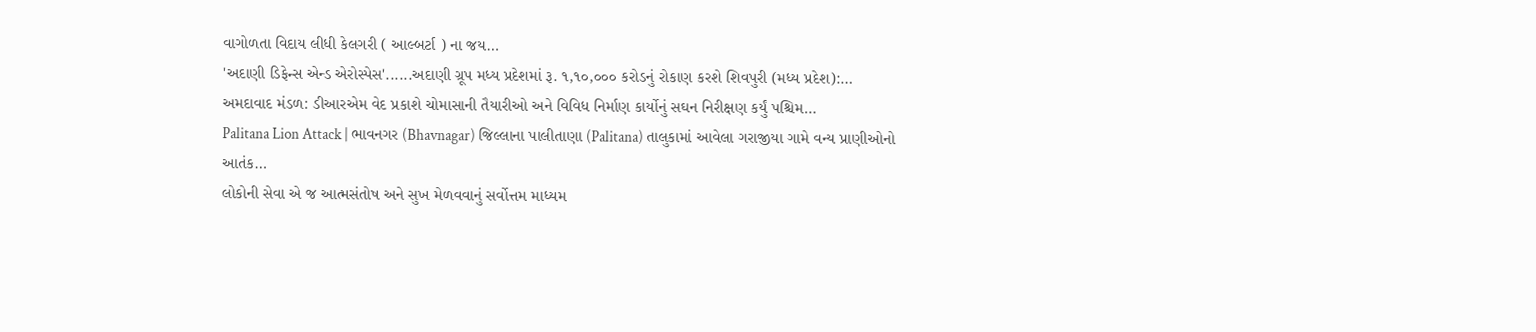વાગોળતા વિદાય લીધી કેલગરી ( આલ્બર્ટા ) ના જય…
'અદાણી ડિફેન્સ એન્ડ એરોસ્પેસ'......અદાણી ગ્રૂપ મધ્ય પ્રદેશમાં રૂ. ૧,૧૦,૦૦૦ કરોડનું રોકાણ કરશે શિવપુરી (મધ્ય પ્રદેશ):…
અમદાવાદ મંડળ: ડીઆરએમ વેદ પ્રકાશે ચોમાસાની તૈયારીઓ અને વિવિધ નિર્માણ કાર્યોનું સઘન નિરીક્ષણ કર્યું પશ્ચિમ…
Palitana Lion Attack | ભાવનગર (Bhavnagar) જિલ્લાના પાલીતાણા (Palitana) તાલુકામાં આવેલા ગરાજીયા ગામે વન્ય પ્રાણીઓનો આતંક…
લોકોની સેવા એ જ આત્મસંતોષ અને સુખ મેળવવાનું સર્વોત્તમ માધ્યમ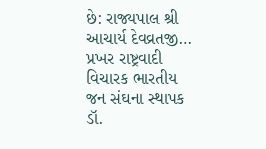છે: રાજ્યપાલ શ્રી આચાર્ય દેવવ્રતજી…
પ્રખર રાષ્ટ્રવાદી વિચારક ભારતીય જન સંઘના સ્થાપક ડૉ.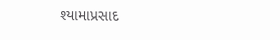શ્યામાપ્રસાદ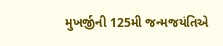મુખર્જીની 125મી જન્મજયંતિએ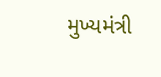મુખ્યમંત્રી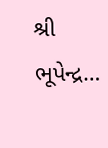શ્રી ભૂપેન્દ્ર…